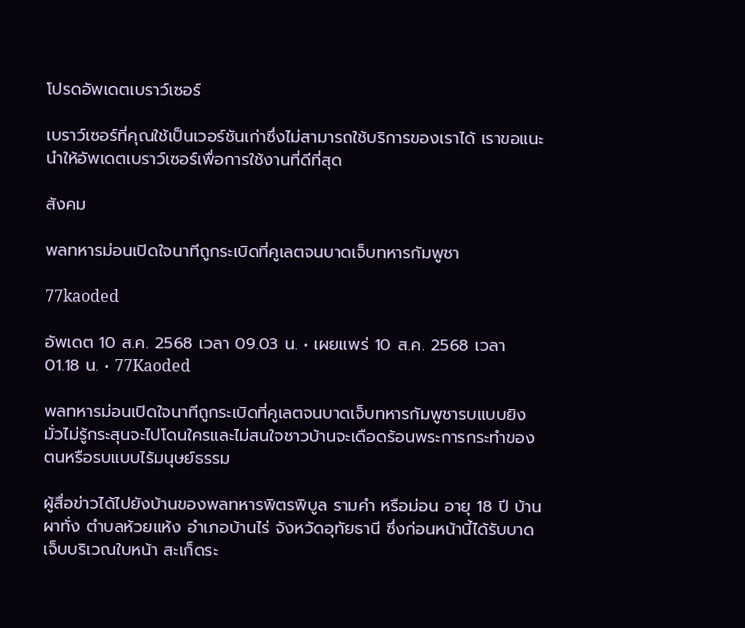โปรดอัพเดตเบราว์เซอร์

เบราว์เซอร์ที่คุณใช้เป็นเวอร์ชันเก่าซึ่งไม่สามารถใช้บริการของเราได้ เราขอแนะนำให้อัพเดตเบราว์เซอร์เพื่อการใช้งานที่ดีที่สุด

สังคม

พลทหารม่อนเปิดใจนาทีถูกระเบิดที่คูเลตจนบาดเจ็บทหารกัมพูชา

77kaoded

อัพเดต 10 ส.ค. 2568 เวลา 09.03 น. • เผยแพร่ 10 ส.ค. 2568 เวลา 01.18 น. • 77Kaoded

พลทหารม่อนเปิดใจนาทีถูกระเบิดที่คูเลตจนบาดเจ็บทหารกัมพูชารบแบบยิงมั่วไม่รู้กระสุนจะไปโดนใครและไม่สนใจชาวบ้านจะเดือดร้อนพระการกระทำของตนหรือรบแบบไร้มนุษย์ธรรม

ผู้สื่อข่าวได้ไปยังบ้านของพลทหารพิตรพิบูล รามคำ หรือม่อน อายุ 18 ปี บ้านผาทั่ง ตำบลห้วยแห้ง อำเภอบ้านไร่ จังหวัดอุทัยธานี ซึ่งก่อนหน้านี้ได้รับบาดเจ็บบริเวณใบหน้า สะเก็ดระ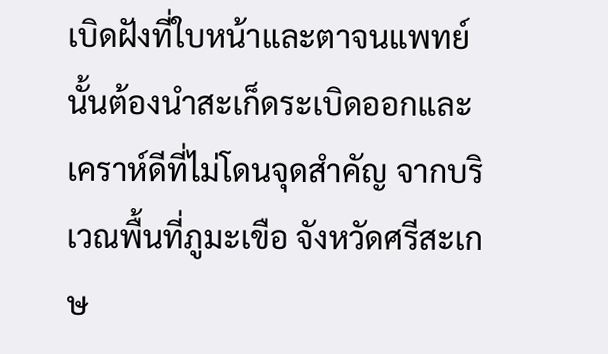เบิดฝังที่ใบหน้าและตาจนแพทย์นั้นต้องนำสะเก็ดระเบิดออกและเคราห์ดีที่ไม่โดนจุดสำคัญ จากบริเวณพื้นที่ภูมะเขือ จังหวัดศรีสะเกษ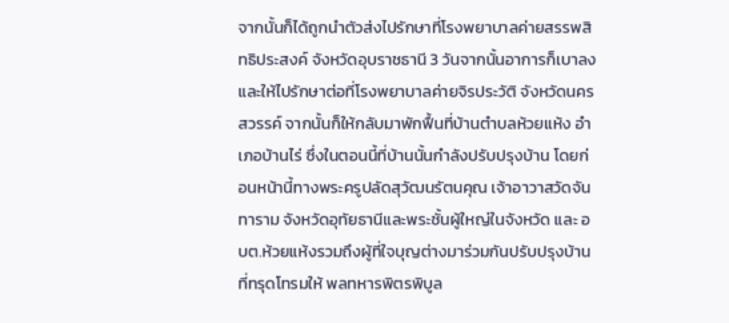จากนั้นก็ได้ถูกนำตัวส่งไปรักษาที่โรงพยาบาลค่ายสรรพสิทธิประสงค์ จังหวัดอุบราชธานี 3 วันจากนั้นอาการก็เบาลงและให้ไปรักษาต่อที่โรงพยาบาลค่ายจิรประวัติ จังหวัดนครสวรรค์ จากนั้นก็ให้กลับมาพักฟื้นที่บ้านตำบลห้วยแห้ง อำเภอบ้านไร่ ซึ่งในตอนนี้ที่บ้านนั้นกำลังปรับปรุงบ้าน โดยก่อนหน้านี้ทางพระครูปลัดสุวัฒนรัตนคุณ เจ้าอาวาสวัดจันทาราม จังหวัดอุทัยธานีและพระชั้นผู้ใหญ่ในจังหวัด และ อบต.ห้วยแห้งรวมถึงผู้ที่ใจบุญต่างมาร่วมกันปรับปรุงบ้านที่ทรุดโทรมให้ พลทหารพิตรพิบูล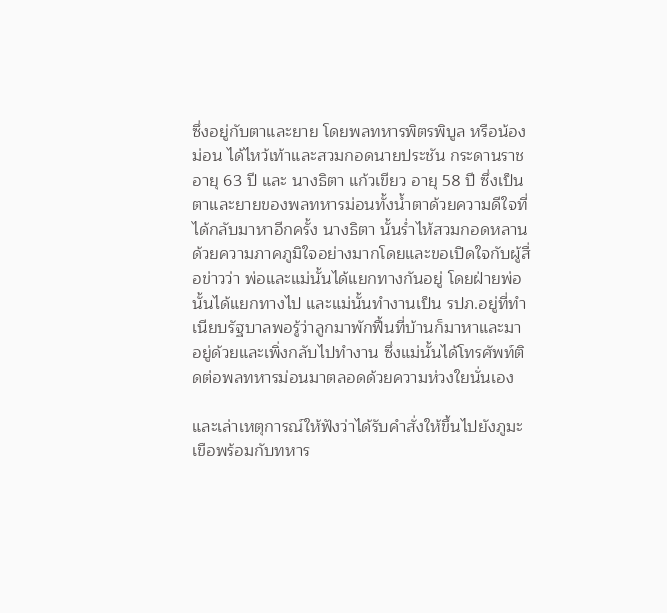ซึ่งอยู่กับตาและยาย โดยพลทหารพิตรพิบูล หรือน้องม่อน ได้ไหว้เท้าและสวมกอดนายประชัน กระดานราช อายุ 63 ปี และ นางธิตา แก้วเขียว อายุ 58 ปี ซึ่งเป็นตาและยายของพลทหารม่อนทั้งน้ำตาด้วยความดีใจที่ได้กลับมาหาอีกครั้ง นางธิตา นั้นร่ำไห้สวมกอดหลานด้วยความภาคภูมิใจอย่างมากโดยและขอเปิดใจกับผู้สื่อข่าวว่า พ่อและแม่นั้นได้แยกทางกันอยู่ โดยฝ่ายพ่อนั้นได้แยกทางไป และแม่นั้นทำงานเป็น รปภ.อยู่ที่ทำเนียบรัฐบาลพอรู้ว่าลูกมาพักฟื้นที่บ้านก็มาหาและมาอยู่ด้วยและเพิ่งกลับไปทำงาน ซึ่งแม่นั้นได้โทรศัพท์ติดต่อพลทหารม่อนมาตลอดด้วยความห่วงใยนั่นเอง

และเล่าเหตุการณ์ให้ฟังว่าได้รับคำสั่งให้ขึ้นไปยังภูมะเขือพร้อมกับทหาร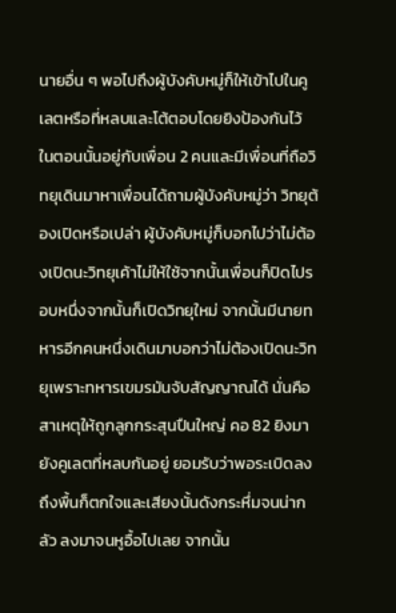นายอื่น ๆ พอไปถึงผู้บังคับหมู่ก็ให้เข้าไปในคูเลตหรือที่หลบและโต้ตอบโดยยิงป้องกันไว้ ในตอนนั้นอยู่กับเพื่อน 2 คนและมีเพื่อนที่ถือวิทยุเดินมาหาเพื่อนได้ถามผู้บังคับหมู่ว่า วิทยุต้องเปิดหรือเปล่า ผู้บังคับหมู่ก็บอกไปว่าไม่ต้องเปิดนะวิทยุเค้าไม่ให้ใช้จากนั้นเพื่อนก็ปิดไปรอบหนึ่งจากนั้นก็เปิดวิทยุใหม่ จากนั้นมีนายทหารอีกคนหนึ่งเดินมาบอกว่าไม่ต้องเปิดนะวิทยุเพราะทหารเขมรมันจับสัญญาณได้ นั่นคือสาเหตุให้ถูกลูกกระสุนปืนใหญ่ คอ 82 ยิงมายังคูเลตที่หลบกันอยู่ ยอมรับว่าพอระเบิดลงถึงพื้นก็ตกใจและเสียงนั้นดังกระหึ่มจนน่ากลัว ลงมาจนหูอื้อไปเลย จากนั้น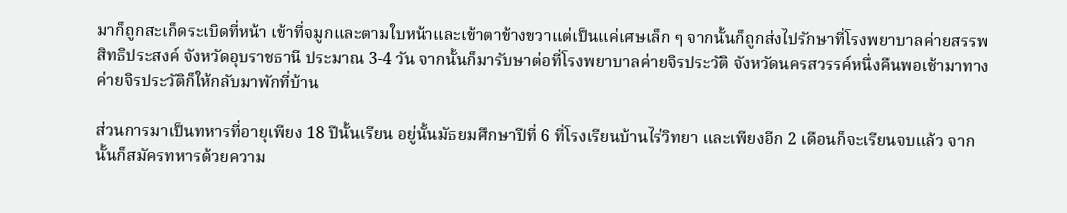มาก็ถูกสะเก็ดระเบิดที่หน้า เข้าที่จมูกและตามใบหน้าและเข้าตาข้างขวาแต่เป็นแค่เศษเล็ก ๆ จากนั้นก็ถูกส่งไปรักษาที่โรงพยาบาลค่ายสรรพสิทธิประสงค์ จังหวัดอุบราชธานี ประมาณ 3-4 วัน จากนั้นก็มารับษาต่อที่โรงพยาบาลค่ายจิรประวัติ จังหวัดนครสวรรค์หนึ่งคืนพอเช้ามาทางค่ายจิรประวัติก็ให้กลับมาพักที่บ้าน

ส่วนการมาเป็นทหารที่อายุเพียง 18 ปีนั้นเรียน อยู่นั้นมัธยมศึกษาปีที่ 6 ที่โรงเรียนบ้านไร่วิทยา และเพียงอีก 2 เดือนก็จะเรียนจบแล้ว จากนั้นก็สมัครทหารด้วยความ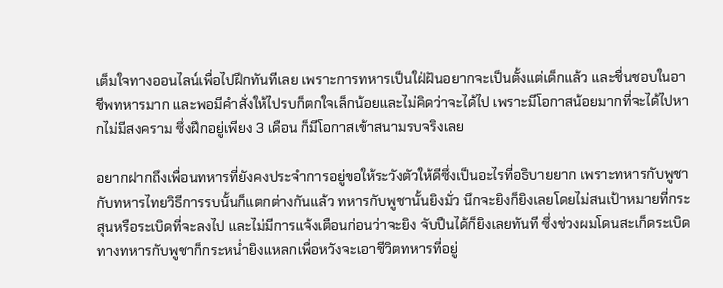เต็มใจทางออนไลน์เพื่อไปฝึกทันทีเลย เพราะการทหารเป็นใฝ่ฝันอยากจะเป็นตั้งแต่เด็กแล้ว และชื่นชอบในอาชีพทหารมาก และพอมีคำสั่งให้ไปรบก็ตกใจเล็กน้อยและไม่คิดว่าจะได้ไป เพราะมีโอกาสน้อยมากที่จะได้ไปหากไม่มีสงคราม ซึ่งฝึกอยู่เพียง 3 เดือน ก็มีโอกาสเข้าสนามรบจริงเลย

อยากฝากถึงเพื่อนทหารที่ยังคงประจำการอยู่ขอให้ระวังตัวให้ดีซึ่งเป็นอะไรที่อธิบายยาก เพราะทหารกับพูชากับทหารไทยวิธีการรบนั้นก็แตกต่างกันแล้ว ทหารกับพูชานั้นยิงมั่ว นึกจะยิงก็ยิงเลยโดยไม่สนเป้าหมายที่กระสุนหรือระเบิดที่จะลงไป และไม่มีการแจ้งเตือนก่อนว่าจะยิง จับปืนได้ก็ยิงเลยทันที ซึ่งช่วงผมโดนสะเก็ดระเบิดทางทหารกับพูชาก็กระหน่ำยิงแหลกเพื่อหวังจะเอาชีวิตทหารที่อยู่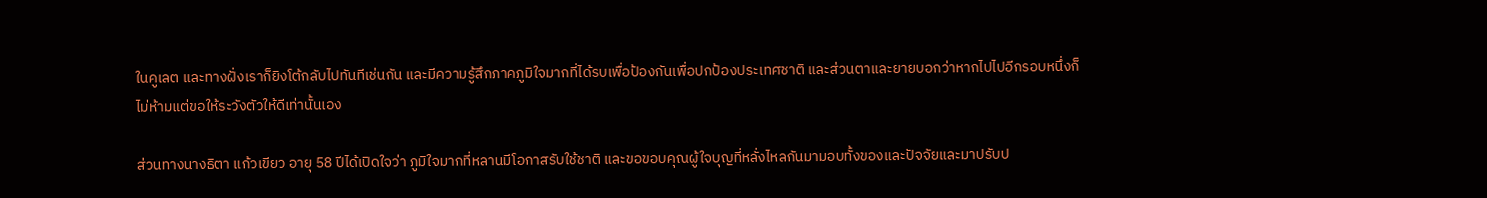ในคูเลต และทางฝั่งเราก็ยิงโต้กลับไปทันทีเช่นกัน และมีความรู้สึกภาคภูมิใจมากที่ได้รบเพื่อป้องกันเพื่อปกป้องประเทศชาติ และส่วนตาและยายบอกว่าหากไปไปอีกรอบหนึ่งก็ไม่ห้ามแต่ขอให้ระวังตัวให้ดีเท่านั้นเอง

ส่วนทางนางธิตา แก้วเขียว อายุ 58 ปีได้เปิดใจว่า ภูมิใจมากที่หลานมีโอกาสรับใช้ชาติ และขอขอบคุณผู้ใจบุญที่หลั่งไหลกันมามอบทั้งของและปัจจัยและมาปรับป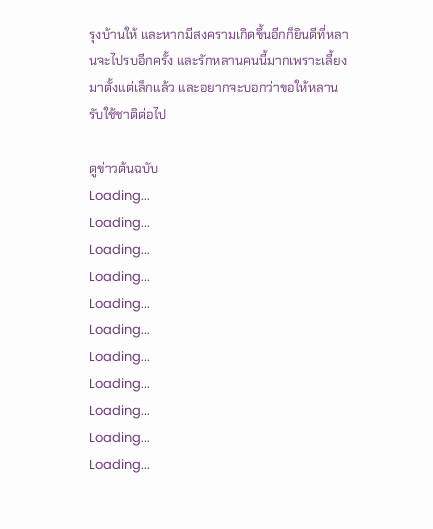รุงบ้านให้ และหากมีสงครามเกิดขึ้นอีกก็ยินดีที่หลานจะไปรบอีกครั้ง และรักหลานคนนี้มากเพราะเลี้ยงมาตั้งแต่เล็กแล้ว และอยากจะบอกว่าขอให้หลานรับใช้ชาติต่อไป

ดูข่าวต้นฉบับ
Loading...
Loading...
Loading...
Loading...
Loading...
Loading...
Loading...
Loading...
Loading...
Loading...
Loading...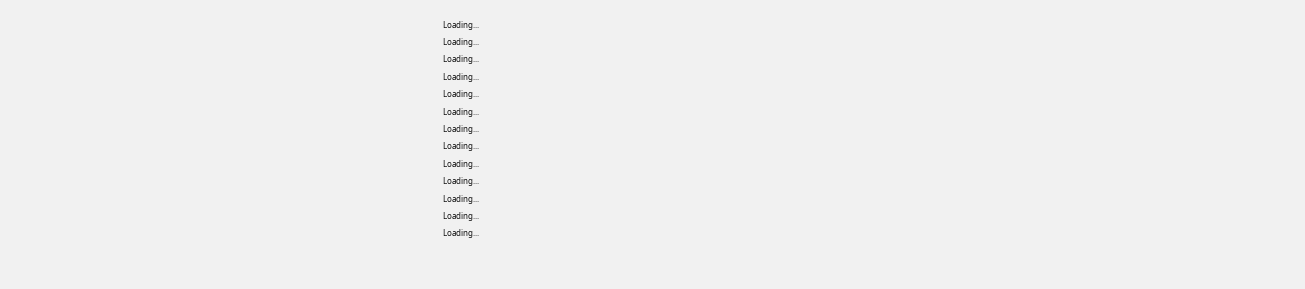Loading...
Loading...
Loading...
Loading...
Loading...
Loading...
Loading...
Loading...
Loading...
Loading...
Loading...
Loading...
Loading...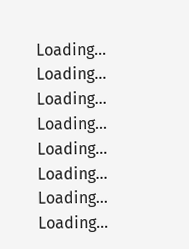Loading...
Loading...
Loading...
Loading...
Loading...
Loading...
Loading...
Loading...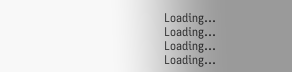Loading...
Loading...
Loading...
Loading...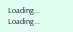Loading...
Loading...